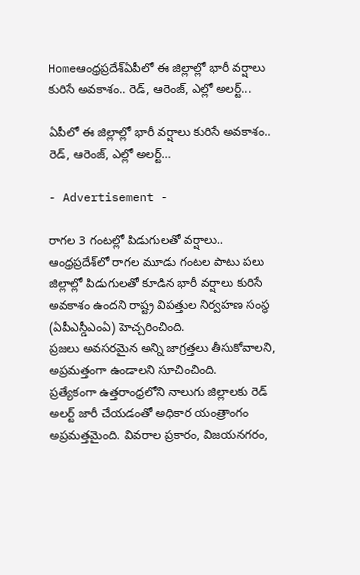Homeఆంధ్రప్రదేశ్ఏపీలో ఈ జిల్లాల్లో భారీ వర్షాలు కురిసే అవకాశం.. రెడ్, ఆరెంజ్, ఎల్లో అలర్ట్...

ఏపీలో ఈ జిల్లాల్లో భారీ వర్షాలు కురిసే అవకాశం.. రెడ్, ఆరెంజ్, ఎల్లో అలర్ట్…

- Advertisement -

రాగల 3 గంటల్లో పిడుగులతో వర్షాలు..
ఆంధ్రప్రదేశ్‌లో రాగల మూడు గంటల పాటు పలు జిల్లాల్లో పిడుగులతో కూడిన భారీ వర్షాలు కురిసే అవకాశం ఉందని రాష్ట్ర విపత్తుల నిర్వహణ సంస్థ (ఏపీఎస్డీఎంఏ) హెచ్చరించింది.
ప్రజలు అవసరమైన అన్ని జాగ్రత్తలు తీసుకోవాలని, అప్రమత్తంగా ఉండాలని సూచించింది.
ప్రత్యేకంగా ఉత్తరాంధ్రలోని నాలుగు జిల్లాలకు రెడ్ అలర్ట్ జారీ చేయడంతో అధికార యంత్రాంగం అప్రమత్తమైంది. వివరాల ప్రకారం, విజయనగరం,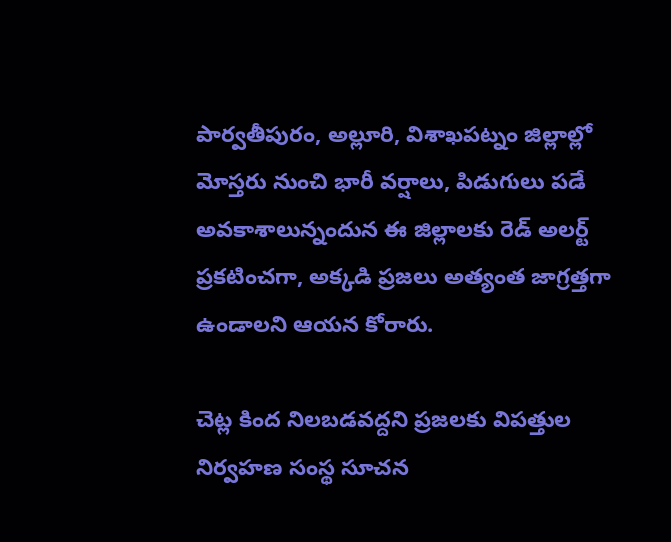పార్వతీపురం, అల్లూరి, విశాఖపట్నం జిల్లాల్లో మోస్తరు నుంచి భారీ వర్షాలు, పిడుగులు పడే అవకాశాలున్నందున ఈ జిల్లాలకు రెడ్ అలర్ట్ ప్రకటించగా, అక్కడి ప్రజలు అత్యంత జాగ్రత్తగా ఉండాలని ఆయన కోరారు.

చెట్ల కింద నిలబడవద్దని ప్రజలకు విపత్తుల నిర్వహణ సంస్థ సూచన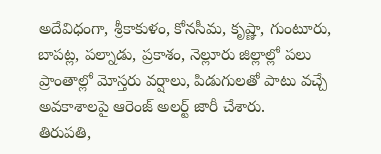అదేవిధంగా, శ్రీకాకుళం, కోనసీమ, కృష్ణా, గుంటూరు, బాపట్ల, పల్నాడు, ప్రకాశం, నెల్లూరు జిల్లాల్లో పలు ప్రాంతాల్లో మోస్తరు వర్షాలు, పిడుగులతో పాటు వచ్చే అవకాశాలపై ఆరెంజ్ అలర్ట్ జారీ చేశారు.
తిరుపతి,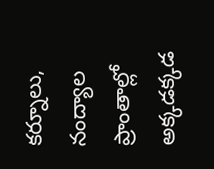కర్నూలు, నంద్యాల ప్రాంతాల్లో అక్కడక్కడ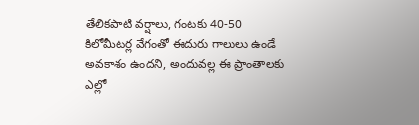తేలికపాటి వర్షాలు, గంటకు 40-50 కిలోమీటర్ల వేగంతో ఈదురు గాలులు ఉండే అవకాశం ఉందని, అందువల్ల ఈ ప్రాంతాలకు ఎల్లో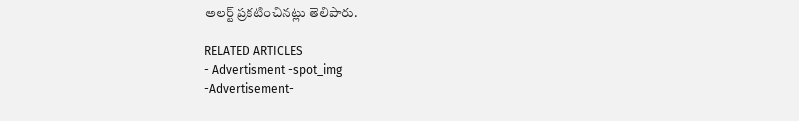అలర్ట్ ప్రకటించినట్లు తెలిపారు.

RELATED ARTICLES
- Advertisment -spot_img
-Advertisement-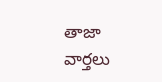తాజా వార్తలు